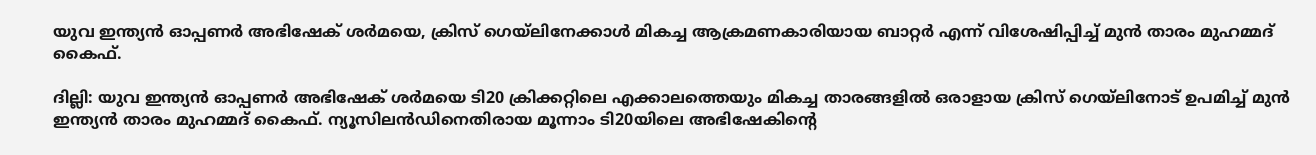യുവ ഇന്ത്യന്‍ ഓപ്പണര്‍ അഭിഷേക് ശര്‍മയെ, ക്രിസ് ഗെയ്‌ലിനേക്കാള്‍ മികച്ച ആക്രമണകാരിയായ ബാറ്റര്‍ എന്ന് വിശേഷിപ്പിച്ച് മുന്‍ താരം മുഹമ്മദ് കൈഫ്.

ദില്ലി: യുവ ഇന്ത്യന്‍ ഓപ്പണര്‍ അഭിഷേക് ശര്‍മയെ ടി20 ക്രിക്കറ്റിലെ എക്കാലത്തെയും മികച്ച താരങ്ങളില്‍ ഒരാളായ ക്രിസ് ഗെയ്ലിനോട് ഉപമിച്ച് മുന്‍ ഇന്ത്യന്‍ താരം മുഹമ്മദ് കൈഫ്. ന്യൂസിലന്‍ഡിനെതിരായ മൂന്നാം ടി20യിലെ അഭിഷേകിന്റെ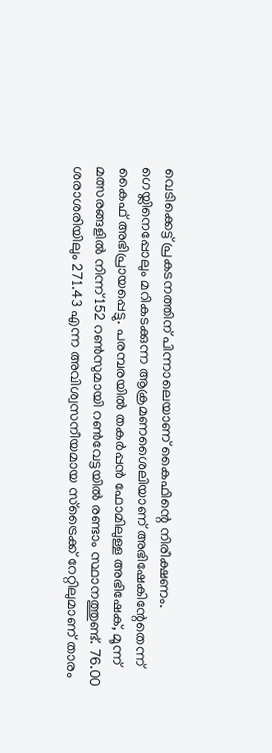വെടിക്കെട്ട് പ്രകടനത്തിന് പിന്നാലെയാണ് കൈഫിന്റെ നിരീക്ഷണം. ഗെയ്ലിനെപ്പോലും മറികടക്കുന്ന ആക്രമണശൈലിയാണ് അഭിഷേകിന്റേതെന്ന് കൈഫ് അഭിപ്രായപ്പെട്ടു. പരമ്പരയില്‍ തകര്‍പ്പന്‍ ഫോമിലുള്ള അഭിഷേക്, മൂന്ന് മത്സരങ്ങളില്‍ നിന്ന് 152 റണ്‍സുമായി റണ്‍വേട്ടയില്‍ രണ്ടാം സ്ഥാനത്തുണ്ട്. 76.00 ശരാശരിയിലും 271.43 എന്ന അവിശ്വസനീയമായ സ്ട്രൈക്ക് റേറ്റിലുമാണ് താരം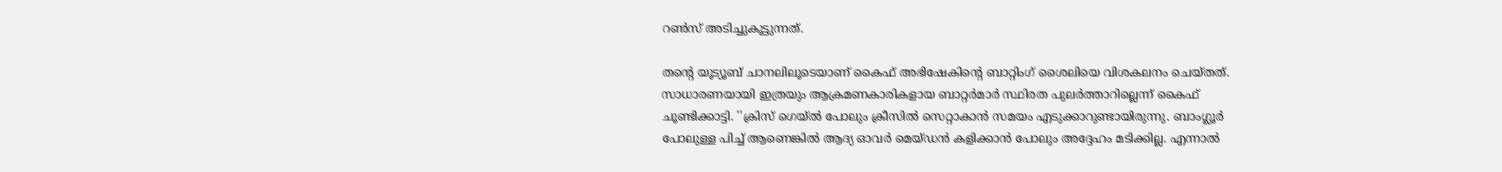റണ്‍സ് അടിച്ചുകൂട്ടുന്നത്.

തന്റെ യൂട്യൂബ് ചാനലിലൂടെയാണ് കൈഫ് അഭിഷേകിന്റെ ബാറ്റിംഗ് ശൈലിയെ വിശകലനം ചെയ്തത്. സാധാരണയായി ഇത്രയും ആക്രമണകാരികളായ ബാറ്റര്‍മാര്‍ സ്ഥിരത പുലര്‍ത്താറില്ലെന്ന് കൈഫ് ചൂണ്ടിക്കാട്ടി. ''ക്രിസ് ഗെയ്ല്‍ പോലും ക്രീസില്‍ സെറ്റാകാന്‍ സമയം എടുക്കാറുണ്ടായിരുന്നു. ബാംഗ്ലൂര്‍ പോലുള്ള പിച്ച് ആണെങ്കില്‍ ആദ്യ ഓവര്‍ മെയ്ഡന്‍ കളിക്കാന്‍ പോലും അദ്ദേഹം മടിക്കില്ല. എന്നാല്‍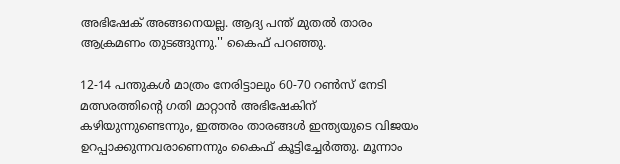അഭിഷേക് അങ്ങനെയല്ല. ആദ്യ പന്ത് മുതല്‍ താരം ആക്രമണം തുടങ്ങുന്നു.'' കൈഫ് പറഞ്ഞു.

12-14 പന്തുകള്‍ മാത്രം നേരിട്ടാലും 60-70 റണ്‍സ് നേടി മത്സരത്തിന്റെ ഗതി മാറ്റാന്‍ അഭിഷേകിന് കഴിയുന്നുണ്ടെന്നും, ഇത്തരം താരങ്ങള്‍ ഇന്ത്യയുടെ വിജയം ഉറപ്പാക്കുന്നവരാണെന്നും കൈഫ് കൂട്ടിച്ചേര്‍ത്തു. മൂന്നാം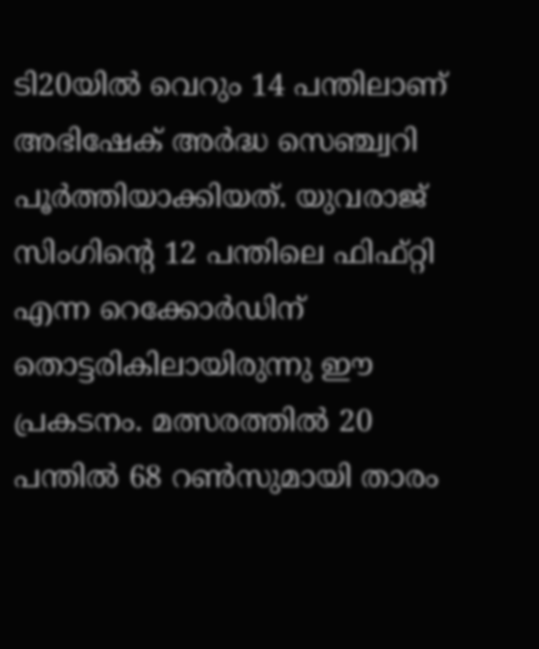ടി20യില്‍ വെറും 14 പന്തിലാണ് അഭിഷേക് അര്‍ദ്ധ സെഞ്ച്വറി പൂര്‍ത്തിയാക്കിയത്. യുവരാജ് സിംഗിന്റെ 12 പന്തിലെ ഫിഫ്റ്റി എന്ന റെക്കോര്‍ഡിന് തൊട്ടരികിലായിരുന്നു ഈ പ്രകടനം. മത്സരത്തില്‍ 20 പന്തില്‍ 68 റണ്‍സുമായി താരം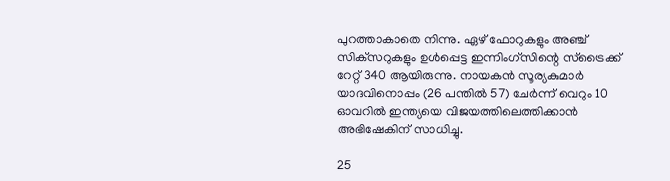പുറത്താകാതെ നിന്നു. ഏഴ് ഫോറുകളും അഞ്ച് സിക്‌സറുകളും ഉള്‍പ്പെട്ട ഇന്നിംഗ്സിന്റെ സ്ട്രൈക്ക് റേറ്റ് 340 ആയിരുന്നു. നായകന്‍ സൂര്യകുമാര്‍ യാദവിനൊപ്പം (26 പന്തില്‍ 57) ചേര്‍ന്ന് വെറും 10 ഓവറില്‍ ഇന്ത്യയെ വിജയത്തിലെത്തിക്കാന്‍ അഭിഷേകിന് സാധിച്ചു.

25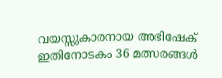വയസ്സുകാരനായ അഭിഷേക് ഇതിനോടകം 36 മത്സരങ്ങള്‍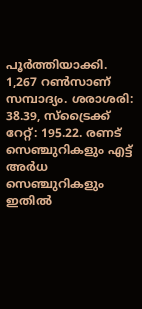പൂര്‍ത്തിയാക്കി. 1,267 റണ്‍സാണ് സമ്പാദ്യം. ശരാശരി: 38.39, സ്ട്രൈക്ക് റേറ്റ്: 195.22. രണട് സെഞ്ചുറികളും എട്ട് അര്‍ധ സെഞ്ചുറികളും ഇതില്‍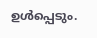ഉള്‍പ്പെടും.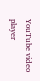YouTube video player